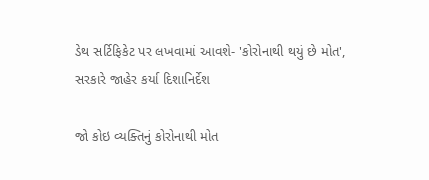ડેથ સર્ટિફિકેટ પર લખવામાં આવશે- 'કોરોનાથી થયું છે મોત', સરકારે જાહેર કર્યા દિશાનિર્દેશ

જો કોઇ વ્યક્તિનું કોરોનાથી મોત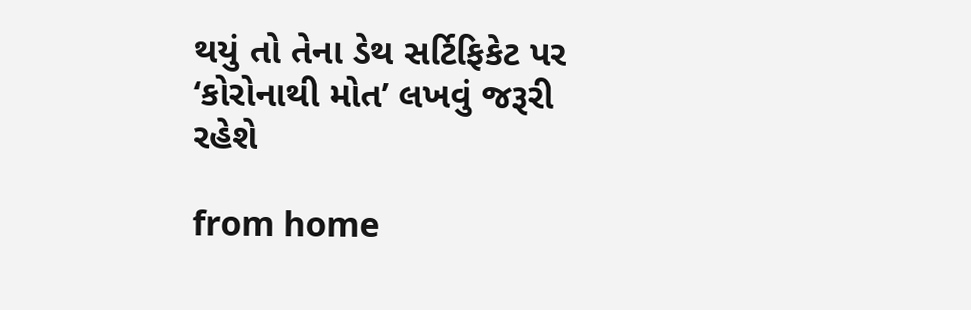થયું તો તેના ડેથ સર્ટિફિકેટ પર ‘કોરોનાથી મોત’ લખવું જરૂરી રહેશે

from home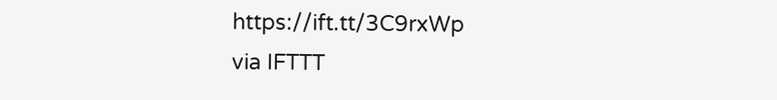https://ift.tt/3C9rxWp
via IFTTT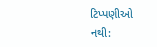ટિપ્પણીઓ નથી: